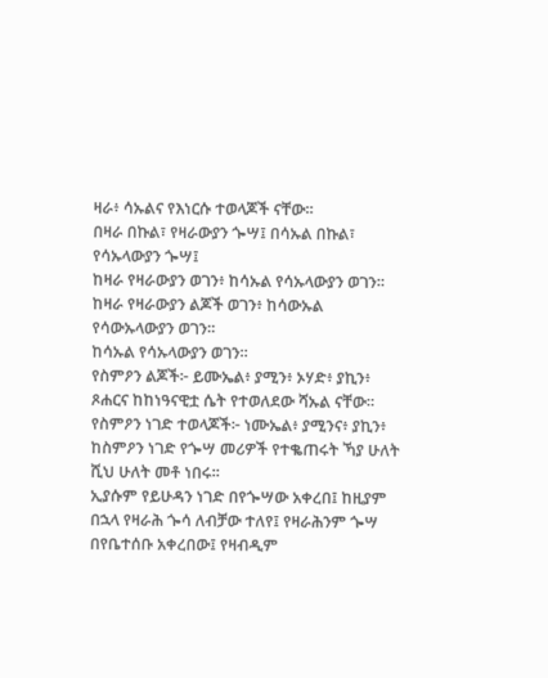ዛራ፥ ሳኡልና የእነርሱ ተወላጆች ናቸው።
በዛራ በኩል፣ የዛራውያን ጐሣ፤ በሳኡል በኩል፣ የሳኡላውያን ጐሣ፤
ከዛራ የዛራውያን ወገን፥ ከሳኡል የሳኡላውያን ወገን።
ከዛራ የዛራውያን ልጆች ወገን፥ ከሳውኡል የሳውኡላውያን ወገን።
ከሳኡል የሳኡላውያን ወገን።
የስምዖን ልጆች፦ ይሙኤል፥ ያሚን፥ ኦሃድ፥ ያኪን፥ ጾሐርና ከከነዓናዊቷ ሴት የተወለደው ሻኡል ናቸው።
የስምዖን ነገድ ተወላጆች፦ ነሙኤል፥ ያሚንና፥ ያኪን፥
ከስምዖን ነገድ የጐሣ መሪዎች የተቈጠሩት ኻያ ሁለት ሺህ ሁለት መቶ ነበሩ።
ኢያሱም የይሁዳን ነገድ በየጐሣው አቀረበ፤ ከዚያም በኋላ የዛራሕ ጐሳ ለብቻው ተለየ፤ የዛራሕንም ጐሣ በየቤተሰቡ አቀረበው፤ የዛብዲም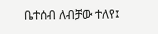ቤተሰብ ለብቻው ተለየ፤